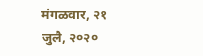मंगळवार, २१ जुलै, २०२०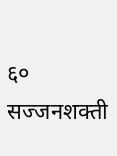६० सज्जनशक्ती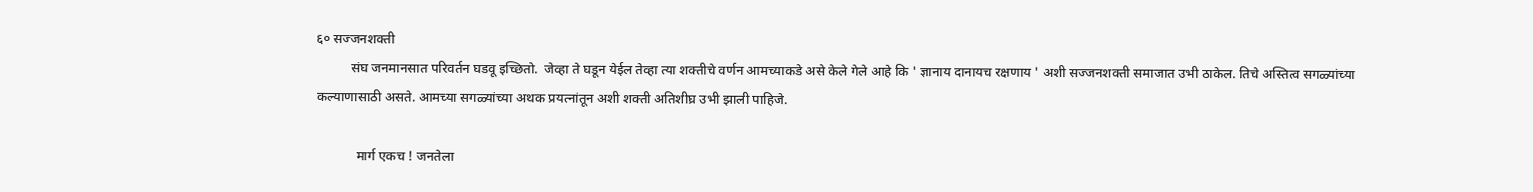६० सज्जनशक्ती
          संघ जनमानसात परिवर्तन घडवू इच्छितो.  जेव्हा ते घडून येईल तेव्हा त्या शक्तीचे वर्णन आमच्याकडे असे केले गेले आहे कि ' ज्ञानाय दानायच रक्षणाय ' अशी सज्जनशक्ती समाजात उभी ठाकेल. तिचे अस्तित्व सगळ्यांच्या कल्याणासाठी असते. आमच्या सगळ्यांच्या अथक प्रयत्नांतून अशी शक्ती अतिशीघ्र उभी झाली पाहिजे.

            मार्ग एकच ! जनतेला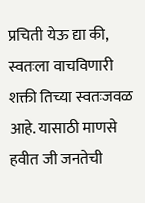प्रचिती येऊ द्या की, स्वतःला वाचविणारी शक्ती तिच्या स्वतःजवळ आहे. यासाठी माणसे हवीत जी जनतेची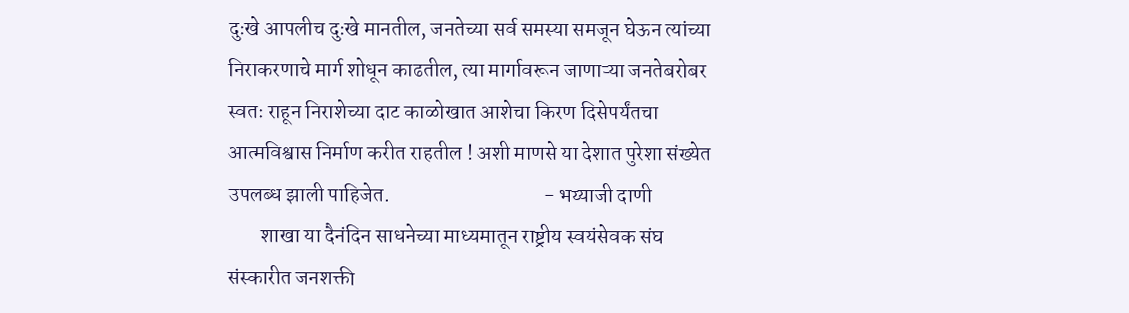दुःखे आपलीच दुःखे मानतील, जनतेच्या सर्व समस्या समजून घेऊन त्यांच्या निराकरणाचे मार्ग शोधून काढतील, त्या मार्गावरून जाणाऱ्या जनतेबरोबर स्वतः राहून निराशेच्या दाट काळोखात आशेचा किरण दिसेपर्यंतचा आत्मविश्वास निर्माण करीत राहतील ! अशी माणसे या देशात पुरेशा संख्येत उपलब्ध झाली पाहिजेत.                                     - भय्याजी दाणी
        शाखा या दैनंदिन साधनेच्या माध्यमातून राष्ट्रीय स्वयंसेवक संघ संस्कारीत जनशक्ती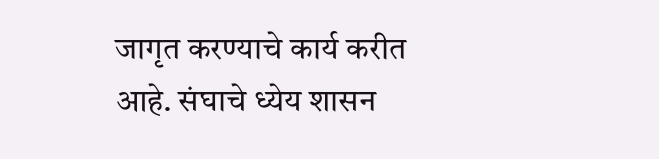जागृत करण्याचे कार्य करीत आहे. संघाचे ध्येय शासन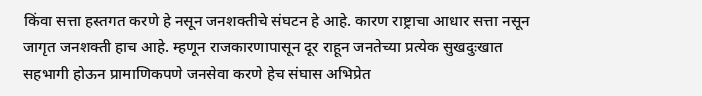किंवा सत्ता हस्तगत करणे हे नसून जनशक्तीचे संघटन हे आहे. कारण राष्ट्राचा आधार सत्ता नसून जागृत जनशक्ती हाच आहे. म्हणून राजकारणापासून दूर राहून जनतेच्या प्रत्येक सुखदुःखात सहभागी होऊन प्रामाणिकपणे जनसेवा करणे हेच संघास अभिप्रेत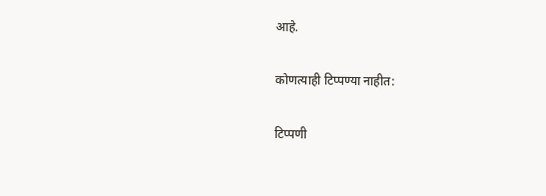आहे.

कोणत्याही टिप्पण्‍या नाहीत:

टिप्पणी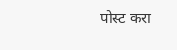पोस्ट करा